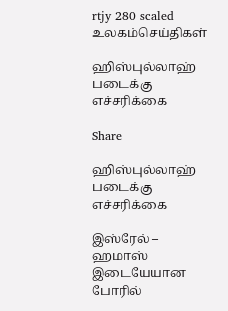rtjy 280 scaled
உலகம்செய்திகள்

ஹிஸ்புல்லாஹ் படைக்கு எச்சரிக்கை

Share

ஹிஸ்புல்லாஹ் படைக்கு எச்சரிக்கை

இஸ்ரேல் – ஹமாஸ் இடையேயான போரில்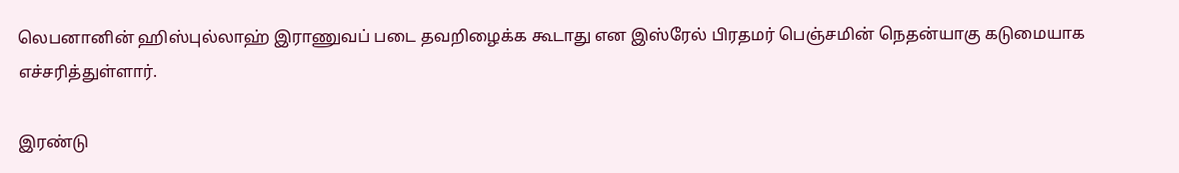லெபனானின் ஹிஸ்புல்லாஹ் இராணுவப் படை தவறிழைக்க கூடாது என இஸ்ரேல் பிரதமர் பெஞ்சமின் நெதன்யாகு கடுமையாக எச்சரித்துள்ளார்.

இரண்டு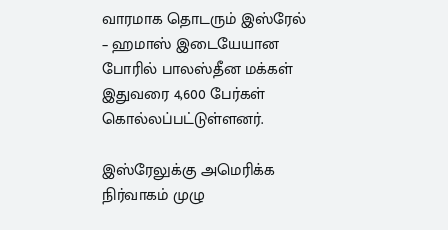வாரமாக தொடரும் இஸ்ரேல் – ஹமாஸ் இடையேயான போரில் பாலஸ்தீன மக்கள் இதுவரை 4,600 பேர்கள் கொல்லப்பட்டுள்ளனர்.

இஸ்ரேலுக்கு அமெரிக்க நிர்வாகம் முழு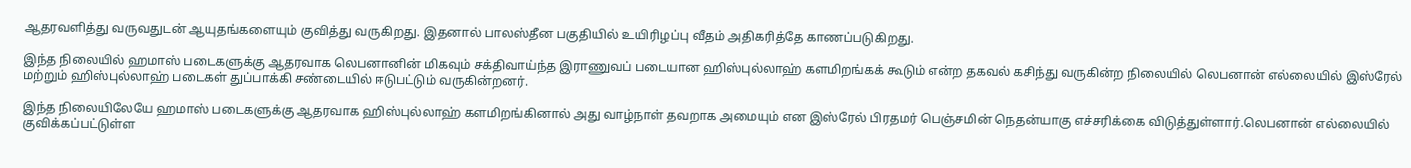ஆதரவளித்து வருவதுடன் ஆயுதங்களையும் குவித்து வருகிறது. இதனால் பாலஸ்தீன பகுதியில் உயிரிழப்பு வீதம் அதிகரித்தே காணப்படுகிறது.

இந்த நிலையில் ஹமாஸ் படைகளுக்கு ஆதரவாக லெபனானின் மிகவும் சக்திவாய்ந்த இராணுவப் படையான ஹிஸ்புல்லாஹ் களமிறங்கக் கூடும் என்ற தகவல் கசிந்து வருகின்ற நிலையில் லெபனான் எல்லையில் இஸ்ரேல் மற்றும் ஹிஸ்புல்லாஹ் படைகள் துப்பாக்கி சண்டையில் ஈடுபட்டும் வருகின்றனர்.

இந்த நிலையிலேயே ஹமாஸ் படைகளுக்கு ஆதரவாக ஹிஸ்புல்லாஹ் களமிறங்கினால் அது வாழ்நாள் தவறாக அமையும் என இஸ்ரேல் பிரதமர் பெஞ்சமின் நெதன்யாகு எச்சரிக்கை விடுத்துள்ளார்.லெபனான் எல்லையில் குவிக்கப்பட்டுள்ள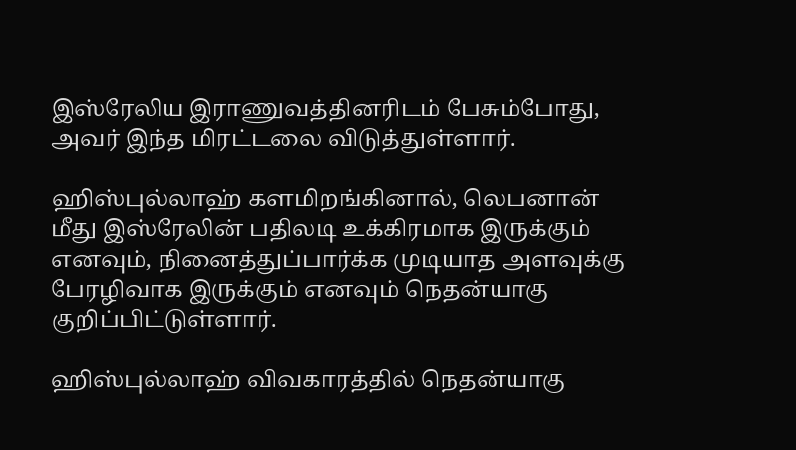இஸ்ரேலிய இராணுவத்தினரிடம் பேசும்போது, அவர் இந்த மிரட்டலை விடுத்துள்ளார்.

ஹிஸ்புல்லாஹ் களமிறங்கினால், லெபனான் மீது இஸ்ரேலின் பதிலடி உக்கிரமாக இருக்கும் எனவும், நினைத்துப்பார்க்க முடியாத அளவுக்கு பேரழிவாக இருக்கும் எனவும் நெதன்யாகு குறிப்பிட்டுள்ளார்.

ஹிஸ்புல்லாஹ் விவகாரத்தில் நெதன்யாகு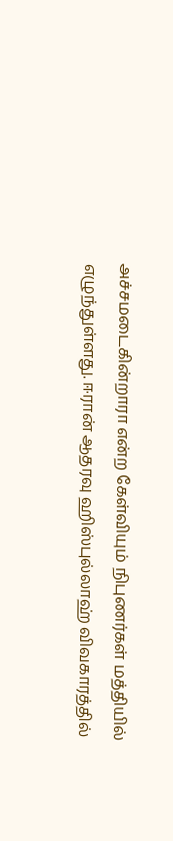அச்சமடைகின்றாரா என்ற கேள்வியும் நிபுணர்கள் மத்தியில் எழுந்துள்ளது. ஈரான் ஆதரவு ஹிஸ்புல்லாஹ் விவகாரத்தில்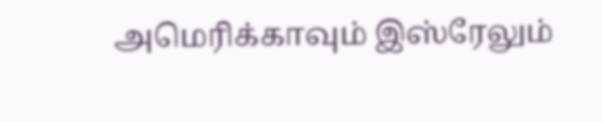அமெரிக்காவும் இஸ்ரேலும்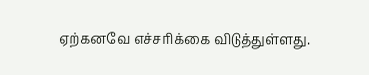ஏற்கனவே எச்சரிக்கை விடுத்துள்ளது.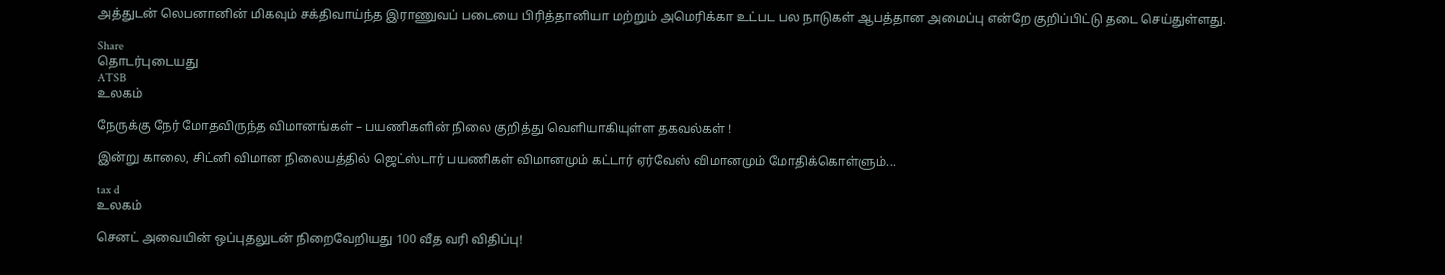அத்துடன் லெபனானின் மிகவும் சக்திவாய்ந்த இராணுவப் படையை பிரித்தானியா மற்றும் அமெரிக்கா உட்பட பல நாடுகள் ஆபத்தான அமைப்பு என்றே குறிப்பிட்டு தடை செய்துள்ளது.

Share
தொடர்புடையது
ATSB
உலகம்

நேருக்கு நேர் மோதவிருந்த விமானங்கள் – பயணிகளின் நிலை குறித்து வெளியாகியுள்ள தகவல்கள் !

இன்று காலை, சிட்னி விமான நிலையத்தில் ஜெட்ஸ்டார் பயணிகள் விமானமும் கட்டார் ஏர்வேஸ் விமானமும் மோதிக்கொள்ளும்...

tax d
உலகம்

செனட் அவையின் ஒப்புதலுடன் நிறைவேறியது 100 வீத வரி விதிப்பு!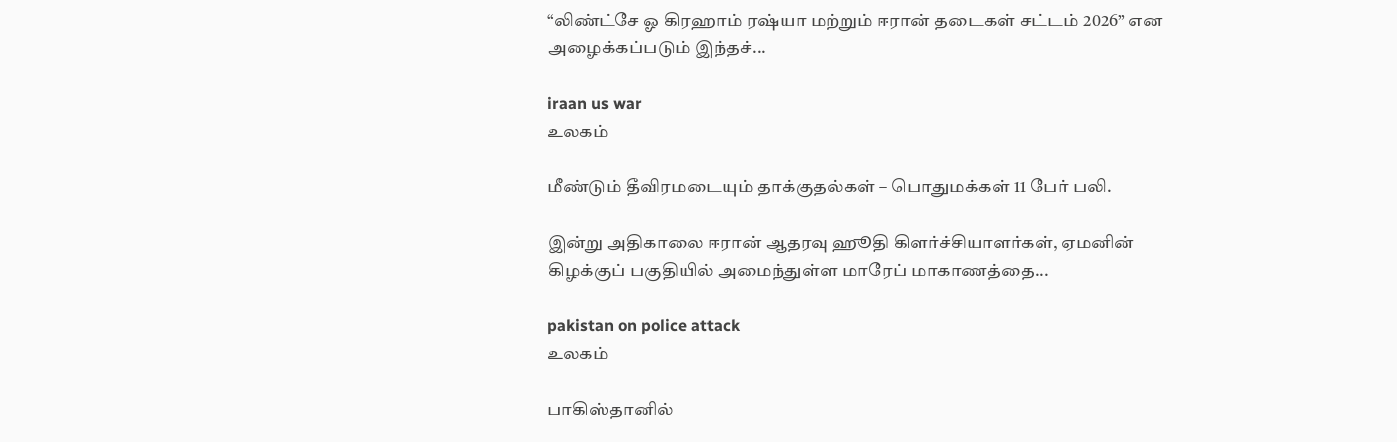“லிண்ட்சே ஓ கிரஹாம் ரஷ்யா மற்றும் ஈரான் தடைகள் சட்டம் 2026” என அழைக்கப்படும் இந்தச்...

iraan us war
உலகம்

மீண்டும் தீவிரமடையும் தாக்குதல்கள் – பொதுமக்கள் 11 பேர் பலி.

இன்று அதிகாலை ஈரான் ஆதரவு ஹூதி கிளர்ச்சியாளர்கள், ஏமனின் கிழக்குப் பகுதியில் அமைந்துள்ள மாரேப் மாகாணத்தை...

pakistan on police attack
உலகம்

பாகிஸ்தானில்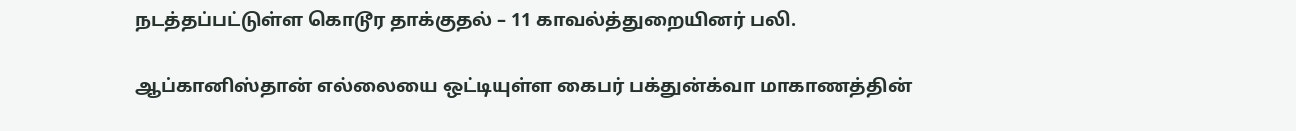நடத்தப்பட்டுள்ள கொடூர தாக்குதல் – 11 காவல்த்துறையினர் பலி.

ஆப்கானிஸ்தான் எல்லையை ஒட்டியுள்ள கைபர் பக்துன்க்வா மாகாணத்தின்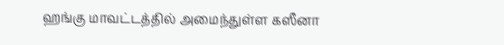ஹங்கு மாவட்டத்தில் அமைந்துள்ள கஸீனா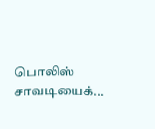பொலிஸ் சாவடியைக்...